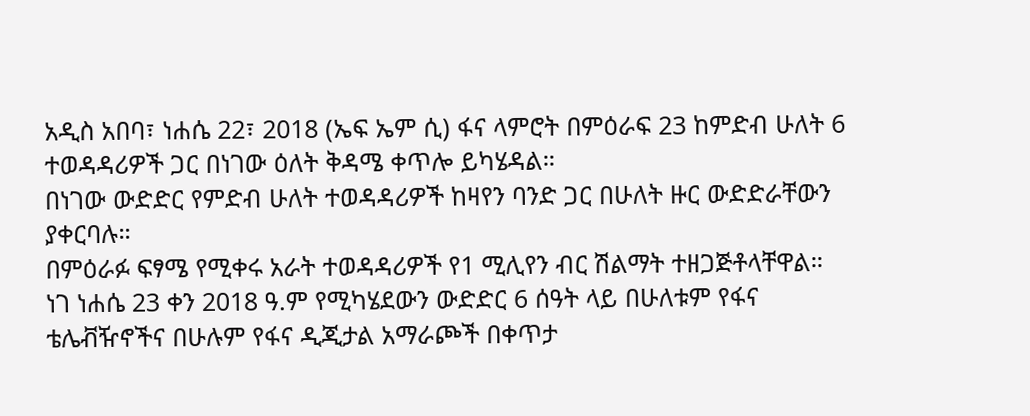አዲስ አበባ፣ ነሐሴ 22፣ 2018 (ኤፍ ኤም ሲ) ፋና ላምሮት በምዕራፍ 23 ከምድብ ሁለት 6 ተወዳዳሪዎች ጋር በነገው ዕለት ቅዳሜ ቀጥሎ ይካሄዳል።
በነገው ውድድር የምድብ ሁለት ተወዳዳሪዎች ከዛየን ባንድ ጋር በሁለት ዙር ውድድራቸውን ያቀርባሉ።
በምዕራፉ ፍፃሜ የሚቀሩ አራት ተወዳዳሪዎች የ1 ሚሊየን ብር ሽልማት ተዘጋጅቶላቸዋል።
ነገ ነሐሴ 23 ቀን 2018 ዓ.ም የሚካሄደውን ውድድር 6 ሰዓት ላይ በሁለቱም የፋና ቴሌቭዥኖችና በሁሉም የፋና ዲጂታል አማራጮች በቀጥታ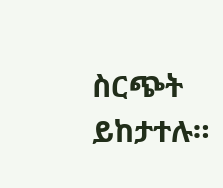ስርጭት ይከታተሉ።